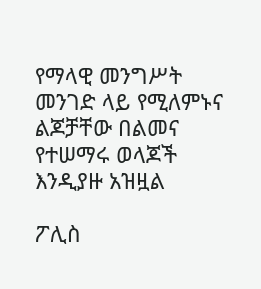የማላዊ መንግሥት መንገድ ላይ የሚለምኑና ልጆቻቸው በልመና የተሠማሩ ወላጆች እንዲያዙ አዝዟል

ፖሊስ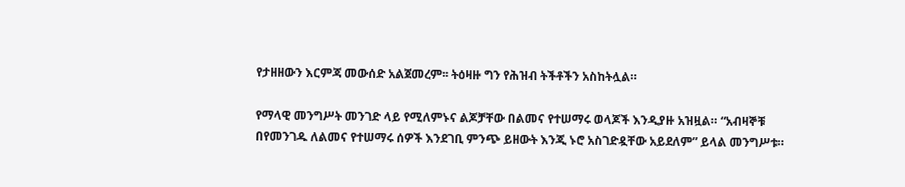የታዘዘውን እርምጃ መውሰድ አልጀመረም፡፡ ትዕዛዙ ግን የሕዝብ ትችቶችን አስከትሏል።

የማላዊ መንግሥት መንገድ ላይ የሚለምኑና ልጆቻቸው በልመና የተሠማሩ ወላጆች እንዲያዙ አዝዟል። “አብዛኞቹ በየመንገዱ ለልመና የተሠማሩ ሰዎች እንደገቢ ምንጭ ይዘውት እንጂ ኑሮ አስገድዷቸው አይደለም” ይላል መንግሥቱ።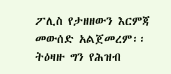ፖሊስ የታዘዘውን እርምጃ መውሰድ አልጀመረም፡፡ ትዕዛዙ ግን የሕዝብ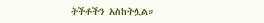ትችቶችን አስከትሏል።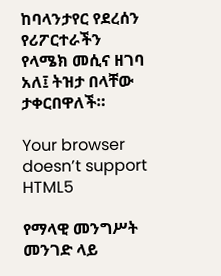ከባላንታየር የደረሰን የሪፖርተራችን የላሜክ መሲና ዘገባ አለ፤ ትዝታ በላቸው ታቀርበዋለች።

Your browser doesn’t support HTML5

የማላዊ መንግሥት መንገድ ላይ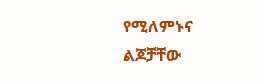የሚለምኑና ልጆቻቸው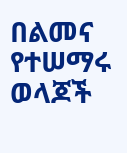በልመና የተሠማሩ ወላጆች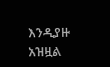እንዲያዙ አዝዟል